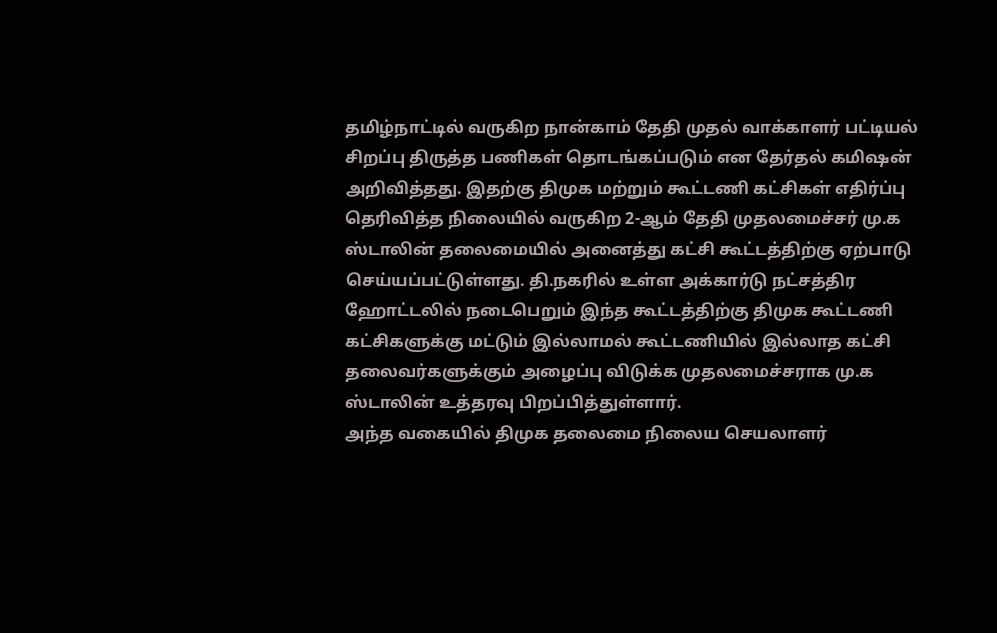தமிழ்நாட்டில் வருகிற நான்காம் தேதி முதல் வாக்காளர் பட்டியல் சிறப்பு திருத்த பணிகள் தொடங்கப்படும் என தேர்தல் கமிஷன் அறிவித்தது. இதற்கு திமுக மற்றும் கூட்டணி கட்சிகள் எதிர்ப்பு தெரிவித்த நிலையில் வருகிற 2-ஆம் தேதி முதலமைச்சர் மு.க ஸ்டாலின் தலைமையில் அனைத்து கட்சி கூட்டத்திற்கு ஏற்பாடு செய்யப்பட்டுள்ளது. தி.நகரில் உள்ள அக்கார்டு நட்சத்திர ஹோட்டலில் நடைபெறும் இந்த கூட்டத்திற்கு திமுக கூட்டணி கட்சிகளுக்கு மட்டும் இல்லாமல் கூட்டணியில் இல்லாத கட்சி தலைவர்களுக்கும் அழைப்பு விடுக்க முதலமைச்சராக மு.க ஸ்டாலின் உத்தரவு பிறப்பித்துள்ளார்.
அந்த வகையில் திமுக தலைமை நிலைய செயலாளர்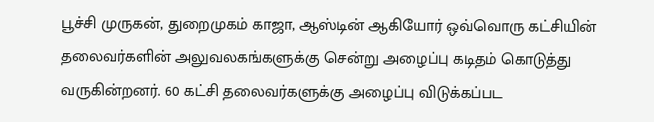பூச்சி முருகன், துறைமுகம் காஜா, ஆஸ்டின் ஆகியோர் ஒவ்வொரு கட்சியின் தலைவர்களின் அலுவலகங்களுக்கு சென்று அழைப்பு கடிதம் கொடுத்து வருகின்றனர். 60 கட்சி தலைவர்களுக்கு அழைப்பு விடுக்கப்பட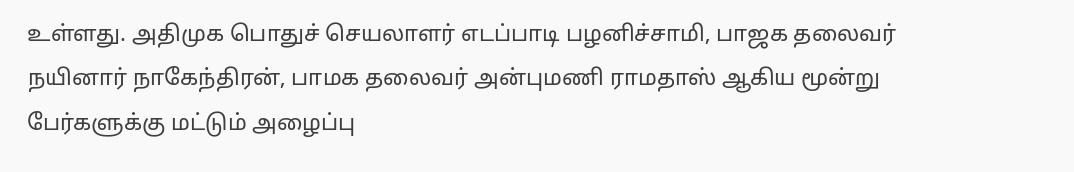உள்ளது. அதிமுக பொதுச் செயலாளர் எடப்பாடி பழனிச்சாமி, பாஜக தலைவர் நயினார் நாகேந்திரன், பாமக தலைவர் அன்புமணி ராமதாஸ் ஆகிய மூன்று பேர்களுக்கு மட்டும் அழைப்பு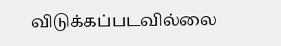விடுக்கப்படவில்லை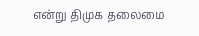என்று திமுக தலைமை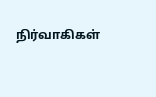நிர்வாகிகள்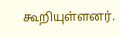கூறியுள்ளனர்.